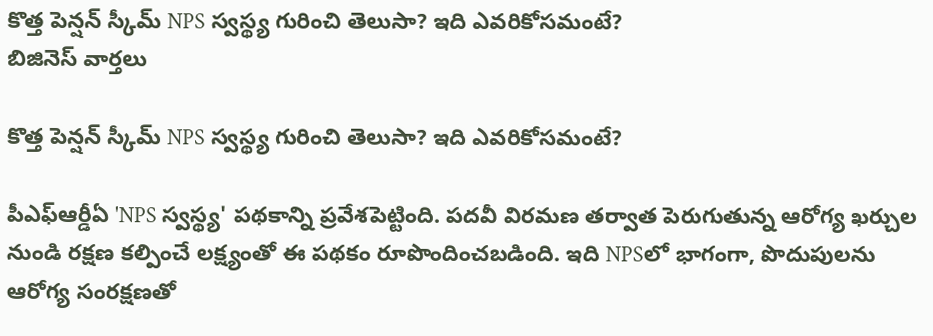కొత్త పెన్షన్‌ స్కీమ్‌ NPS స్వస్థ్య గురించి తెలుసా? ఇది ఎవరికోసమంటే?
బిజినెస్ వార్తలు

కొత్త పెన్షన్‌ స్కీమ్‌ NPS స్వస్థ్య గురించి తెలుసా? ఇది ఎవరికోసమంటే?

పీఎఫ్ఆర్డీఏ 'NPS స్వస్థ్య' పథకాన్ని ప్రవేశపెట్టింది. పదవీ విరమణ తర్వాత పెరుగుతున్న ఆరోగ్య ఖర్చుల నుండి రక్షణ కల్పించే లక్ష్యంతో ఈ పథకం రూపొందించబడింది. ఇది NPSలో భాగంగా, పొదుపులను ఆరోగ్య సంరక్షణతో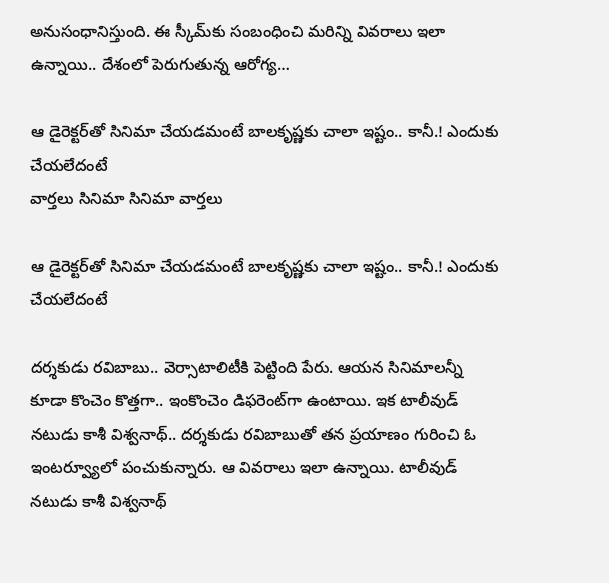అనుసంధానిస్తుంది. ఈ స్కీమ్‌కు సంబంధించి మరిన్ని వివరాలు ఇలా ఉన్నాయి.. దేశంలో పెరుగుతున్న ఆరోగ్య…

ఆ డైరెక్టర్‌తో సినిమా చేయడమంటే బాలకృష్ణకు చాలా ఇష్టం.. కానీ.! ఎందుకు చేయలేదంటే
వార్తలు సినిమా సినిమా వార్తలు

ఆ డైరెక్టర్‌తో సినిమా చేయడమంటే బాలకృష్ణకు చాలా ఇష్టం.. కానీ.! ఎందుకు చేయలేదంటే

దర్శకుడు రవిబాబు.. వెర్సాటాలిటీకి పెట్టింది పేరు. ఆయన సినిమాలన్నీ కూడా కొంచెం కొత్తగా.. ఇంకొంచెం డిఫరెంట్‌గా ఉంటాయి. ఇక టాలీవుడ్ నటుడు కాశీ విశ్వనాథ్.. దర్శకుడు రవిబాబుతో తన ప్రయాణం గురించి ఓ ఇంటర్వ్యూలో పంచుకున్నారు. ఆ వివరాలు ఇలా ఉన్నాయి. టాలీవుడ్ నటుడు కాశీ విశ్వనాథ్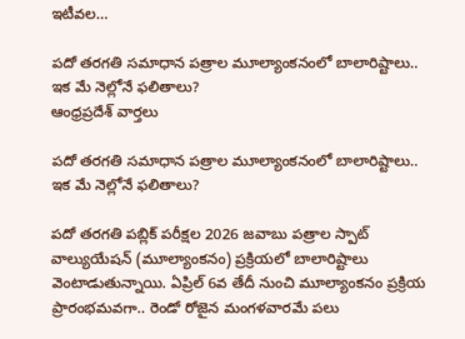ఇటీవల…

పదో తరగతి సమాధాన పత్రాల మూల్యాంకనంలో బాలారిష్టాలు.. ఇక మే నెల్లోనే ఫలితాలు?
ఆంధ్రప్రదేశ్ వార్తలు

పదో తరగతి సమాధాన పత్రాల మూల్యాంకనంలో బాలారిష్టాలు.. ఇక మే నెల్లోనే ఫలితాలు?

పదో తరగతి పబ్లిక్‌ పరీక్షల 2026 జవాబు పత్రాల స్పాట్‌ వాల్యుయేషన్‌ (మూల్యాంకనం) ప్రక్రియలో బాలారిష్టాలు వెంటాడుతున్నాయి. ఏప్రిల్ 6వ తేదీ నుంచి మూల్యాంకనం ప్రక్రియ ప్రారంభమవగా.. రెండో రోజైన మంగళవారమే పలు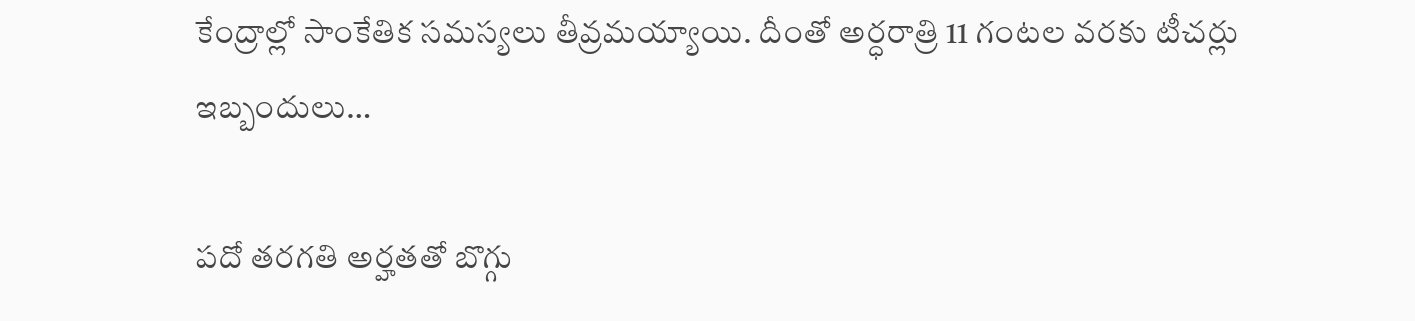కేంద్రాల్లో సాంకేతిక సమస్యలు తీవ్రమయ్యాయి. దీంతో అర్ధరాత్రి 11 గంటల వరకు టీచర్లు ఇబ్బందులు…

పదో తరగతి అర్హతతో బొగ్గు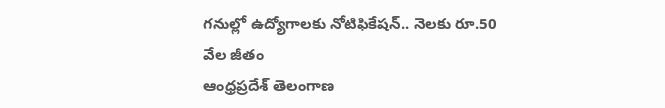గనుల్లో ఉద్యోగాలకు నోటిఫికేషన్.. నెలకు రూ.50 వేల జీతం
ఆంధ్రప్రదేశ్ తెలంగాణ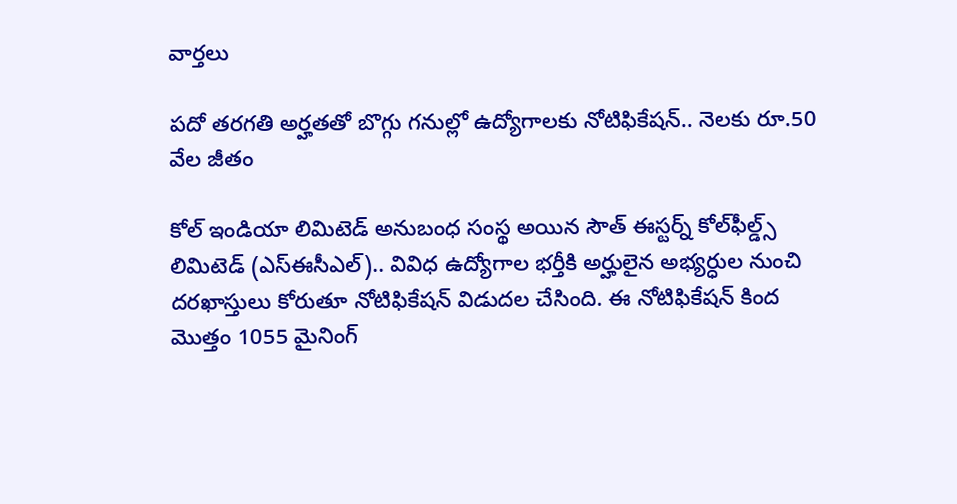వార్తలు

పదో తరగతి అర్హతతో బొగ్గు గనుల్లో ఉద్యోగాలకు నోటిఫికేషన్.. నెలకు రూ.50 వేల జీతం

కోల్ ఇండియా లిమిటెడ్ అనుబంధ సంస్థ అయిన సౌత్ ఈస్టర్న్ కోల్‌ఫీల్డ్స్ లిమిటెడ్ (ఎస్‌ఈసీఎల్‌).. వివిధ ఉద్యోగాల భర్తీకి అర్హులైన అభ్యర్ధుల నుంచి దరఖాస్తులు కోరుతూ నోటిఫికేషన్‌ విడుదల చేసింది. ఈ నోటిఫికేషన్ కింద మొత్తం 1055 మైనింగ్‌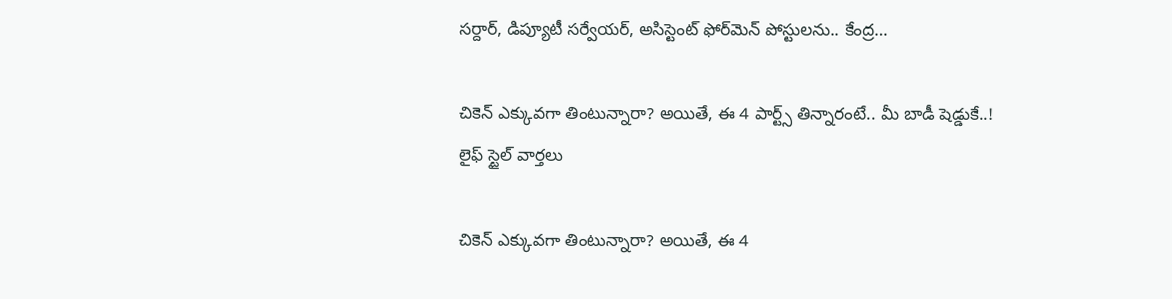సర్దార్‌, డిప్యూటీ సర్వేయర్‌, అసిస్టెంట్‌ ఫోర్‌మెన్‌ పోస్టులను.. కేంద్ర…

చికెన్ ఎక్కువగా తింటున్నారా? అయితే, ఈ 4 పార్ట్స్‌ తిన్నారంటే.. మీ బాడీ షెడ్డుకే..!
లైఫ్ స్టైల్ వార్తలు

చికెన్ ఎక్కువగా తింటున్నారా? అయితే, ఈ 4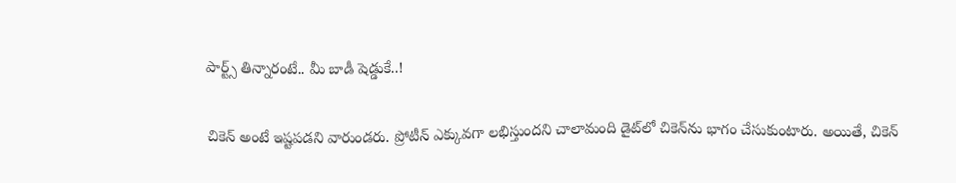పార్ట్స్‌ తిన్నారంటే.. మీ బాడీ షెడ్డుకే..!

చికెన్ అంటే ఇష్టపడని వారుండరు. ప్రోటీన్ ఎక్కువగా లభిస్తుందని చాలామంది డైట్‌లో చికెన్‌ను భాగం చేసుకుంటారు. అయితే, చికెన్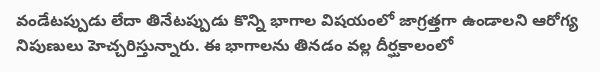వండేటప్పుడు లేదా తినేటప్పుడు కొన్ని భాగాల విషయంలో జాగ్రత్తగా ఉండాలని ఆరోగ్య నిపుణులు హెచ్చరిస్తున్నారు. ఈ భాగాలను తినడం వల్ల దీర్ఘకాలంలో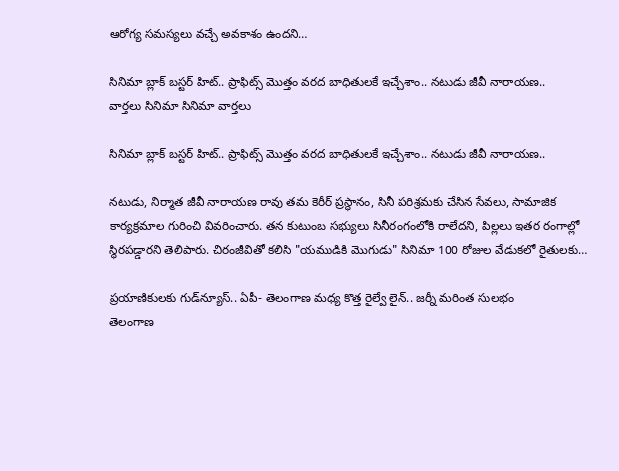ఆరోగ్య సమస్యలు వచ్చే అవకాశం ఉందని…

సినిమా బ్లాక్ బస్టర్ హిట్.. ప్రాఫిట్స్ మొత్తం వరద బాధితులకే ఇచ్చేశాం.. నటుడు జీవీ నారాయణ..
వార్తలు సినిమా సినిమా వార్తలు

సినిమా బ్లాక్ బస్టర్ హిట్.. ప్రాఫిట్స్ మొత్తం వరద బాధితులకే ఇచ్చేశాం.. నటుడు జీవీ నారాయణ..

నటుడు, నిర్మాత జీవీ నారాయణ రావు తమ కెరీర్ ప్రస్థానం, సినీ పరిశ్రమకు చేసిన సేవలు, సామాజిక కార్యక్రమాల గురించి వివరించారు. తన కుటుంబ సభ్యులు సినీరంగంలోకి రాలేదని, పిల్లలు ఇతర రంగాల్లో స్థిరపడ్డారని తెలిపారు. చిరంజీవితో కలిసి "యముడికి మొగుడు" సినిమా 100 రోజుల వేడుకలో రైతులకు…

ప్రయాణికులకు గుడ్‌న్యూస్.. ఏపీ- తెలంగాణ మధ్య కొత్త రైల్వే లైన్.. జర్నీ మరింత సులభం
తెలంగాణ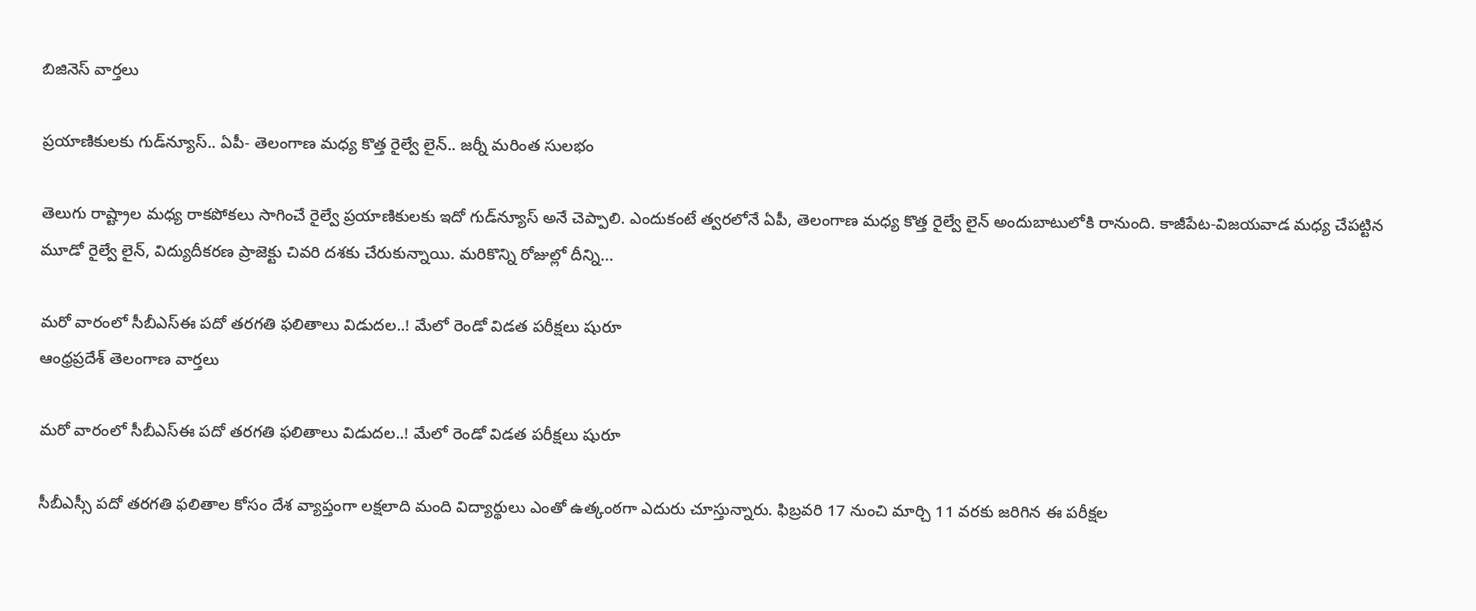బిజినెస్ వార్తలు

ప్రయాణికులకు గుడ్‌న్యూస్.. ఏపీ- తెలంగాణ మధ్య కొత్త రైల్వే లైన్.. జర్నీ మరింత సులభం

తెలుగు రాష్ట్రాల మధ్య రాకపోకలు సాగించే రైల్వే ప్రయాణికులకు ఇదో గుడ్‌న్యూస్ అనే చెప్పాలి. ఎందుకంటే త్వరలోనే ఏపీ, తెలంగాణ మధ్య కొత్త రైల్వే లైన్ అందుబాటులోకి రానుంది. కాజీపేట-విజయవాడ మధ్య చేపట్టిన మూడో రైల్వే లైన్, విద్యుదీకరణ ప్రాజెక్టు చివరి దశకు చేరుకున్నాయి. మరికొన్ని రోజుల్లో దీన్ని…

మరో వారంలో సీబీఎస్‌ఈ పదో తరగతి ఫలితాలు విడుదల..! మేలో రెండో విడత పరీక్షలు షురూ
ఆంధ్రప్రదేశ్ తెలంగాణ వార్తలు

మరో వారంలో సీబీఎస్‌ఈ పదో తరగతి ఫలితాలు విడుదల..! మేలో రెండో విడత పరీక్షలు షురూ

సీబీఎస్సీ పదో తరగతి ఫలితాల కోసం దేశ వ్యాప్తంగా లక్షలాది మంది విద్యార్థులు ఎంతో ఉత్కంఠగా ఎదురు చూస్తున్నారు. ఫిబ్రవరి 17 నుంచి మార్చి 11 వరకు జరిగిన ఈ పరీక్షల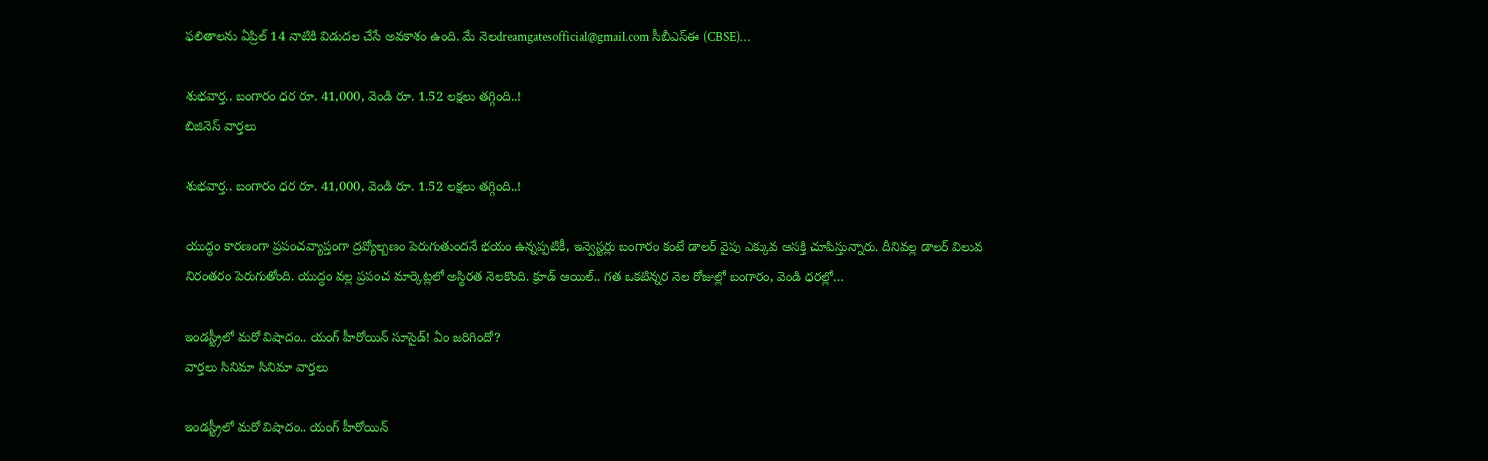ఫలితాలను ఏప్రిల్ 14 నాటికి విడుదల చేసే అవకాశం ఉంది. మే నెలdreamgatesofficial@gmail.com సీబీఎస్‌ఈ (CBSE)…

శుభవార్త.. బంగారం ధర రూ. 41,000, వెండి రూ. 1.52 లక్షలు తగ్గింది..!
బిజినెస్ వార్తలు

శుభవార్త.. బంగారం ధర రూ. 41,000, వెండి రూ. 1.52 లక్షలు తగ్గింది..!

యుద్ధం కారణంగా ప్రపంచవ్యాప్తంగా ద్రవ్యోల్బణం పెరుగుతుందనే భయం ఉన్నప్పటికీ, ఇన్వెస్టర్లు బంగారం కంటే డాలర్‌ వైపు ఎక్కువ ఆసక్తి చూపిస్తున్నారు. దీనివల్ల డాలర్ విలువ నిరంతరం పెరుగుతోంది. యుద్ధం వల్ల ప్రపంచ మార్కెట్లలో అస్థిరత నెలకొంది. క్రూడ్ ఆయిల్.. గత ఒకటిన్నర నెల రోజుల్లో బంగారం, వెండి ధరల్లో…

ఇండస్ట్రీలో మరో విషాదం.. యంగ్ హీరోయిన్ సూసైడ్! ఏం జరిగిందో?
వార్తలు సినిమా సినిమా వార్తలు

ఇండస్ట్రీలో మరో విషాదం.. యంగ్ హీరోయిన్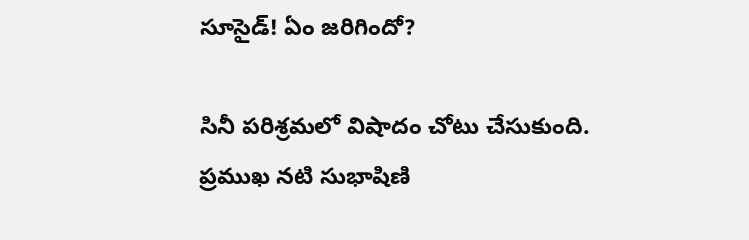సూసైడ్! ఏం జరిగిందో?

సినీ పరిశ్రమలో విషాదం చోటు చేసుకుంది. ప్రముఖ నటి సుభాషిణి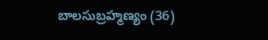బాలసుబ్రహ్మణ్యం (36)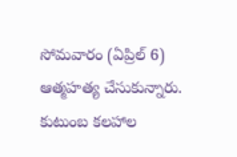సోమవారం (ఏప్రిల్ 6) ఆత్మహత్య చేసుకున్నారు. కుటుంబ కలహాల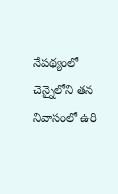నేపథ్యంలో చెన్నైలోని తన నివాసంలో ఉరి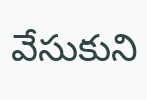వేసుకుని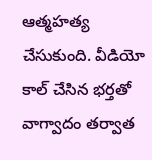ఆత్మహత్య చేసుకుంది. వీడియో కాల్‌ చేసిన భర్తతో వాగ్వాదం తర్వాత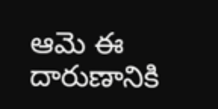ఆమె ఈ దారుణానికి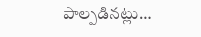పాల్పడినట్లు…